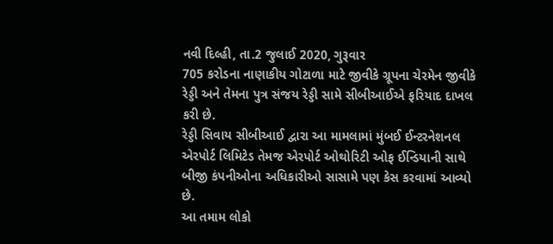નવી દિલ્હી, તા.2 જુલાઈ 2020, ગુરૂવાર
705 કરોડના નાણાકીય ગોટાળા માટે જીવીકે ગ્રૂપના ચેરમેન જીવીકે રેડ્ડી અને તેમના પુત્ર સંજય રેડ્ડી સામે સીબીઆઈએ ફરિયાદ દાખલ કરી છે.
રેડ્ડી સિવાય સીબીઆઈ દ્વારા આ મામલામાં મુંબઈ ઈન્ટરનેશનલ એરપોર્ટ લિમિટેડ તેમજ એરપોર્ટ ઓથોરિટી ઓફ ઈન્ડિયાની સાથે બીજી કંપનીઓના અધિકારીઓ સાસામે પણ કેસ કરવામાં આવ્યો છે.
આ તમામ લોકો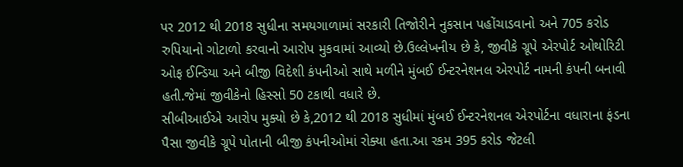પર 2012 થી 2018 સુધીના સમયગાળામાં સરકારી તિજોરીને નુકસાન પહોંચાડવાનો અને 705 કરોડ રુપિયાનો ગોટાળો કરવાનો આરોપ મુકવામાં આવ્યો છે.ઉલ્લેખનીય છે કે, જીવીકે ગ્રૂપે એરપોર્ટ ઓથોરિટી ઓફ ઈન્ડિયા અને બીજી વિદેશી કંપનીઓ સાથે મળીને મુંબઈ ઈન્ટરનેશનલ એરપોર્ટ નામની કંપની બનાવી હતી.જેમાં જીવીકેનો હિસ્સો 50 ટકાથી વધારે છે.
સીબીઆઈએ આરોપ મુક્યો છે કે,2012 થી 2018 સુધીમાં મુંબઈ ઈન્ટરનેશનલ એરપોર્ટના વધારાના ફંડના પૈસા જીવીકે ગ્રૂપે પોતાની બીજી કંપનીઓમાં રોક્યા હતા.આ રકમ 395 કરોડ જેટલી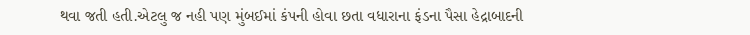થવા જતી હતી.એટલુ જ નહી પણ મુંબઈમાં કંપની હોવા છતા વધારાના ફંડના પૈસા હેદ્રાબાદની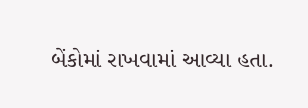બેંકોમાં રાખવામાં આવ્યા હતા.